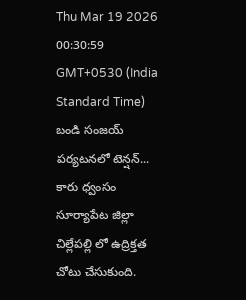Thu Mar 19 2026 00:30:59 GMT+0530 (India Standard Time)
బండి సంజయ్ పర్యటనలో టెన్షన్... కారు ధ్వంసం
సూర్యాపేట జిల్లా చిల్లేపల్లి లో ఉద్రిక్తత చోటు చేసుకుంది.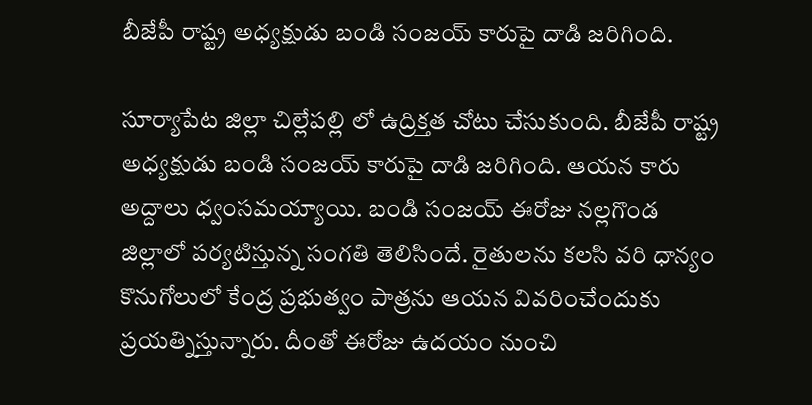బీజేపీ రాష్ట్ర అధ్యక్షుడు బండి సంజయ్ కారుపై దాడి జరిగింది.

సూర్యాపేట జిల్లా చిల్లేపల్లి లో ఉద్రిక్తత చోటు చేసుకుంది. బీజేపీ రాష్ట్ర అధ్యక్షుడు బండి సంజయ్ కారుపై దాడి జరిగింది. ఆయన కారు అద్దాలు ధ్వంసమయ్యాయి. బండి సంజయ్ ఈరోజు నల్లగొండ జిల్లాలో పర్యటిస్తున్న సంగతి తెలిసిందే. రైతులను కలసి వరి ధాన్యం కొనుగోలులో కేంద్ర ప్రభుత్వం పాత్రను ఆయన వివరించేందుకు ప్రయత్నిస్తున్నారు. దీంతో ఈరోజు ఉదయం నుంచి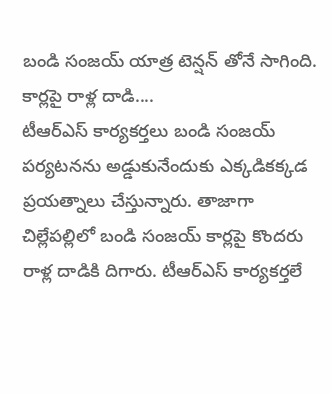బండి సంజయ్ యాత్ర టెన్షన్ తోనే సాగింది.
కార్లపై రాళ్ల దాడి....
టీఆర్ఎస్ కార్యకర్తలు బండి సంజయ్ పర్యటనను అడ్డుకునేందుకు ఎక్కడికక్కడ ప్రయత్నాలు చేస్తున్నారు. తాజాగా చిల్లేపల్లిలో బండి సంజయ్ కార్లపై కొందరు రాళ్ల దాడికి దిగారు. టీఆర్ఎస్ కార్యకర్తలే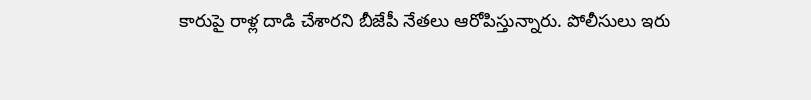కారుపై రాళ్ల దాడి చేశారని బీజేపీ నేతలు ఆరోపిస్తున్నారు. పోలీసులు ఇరు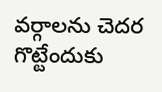వర్గాలను చెదర గొట్టేందుకు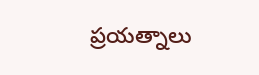ప్రయత్నాలు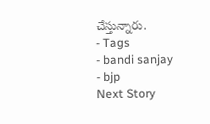చేస్తున్నారు.
- Tags
- bandi sanjay
- bjp
Next Story